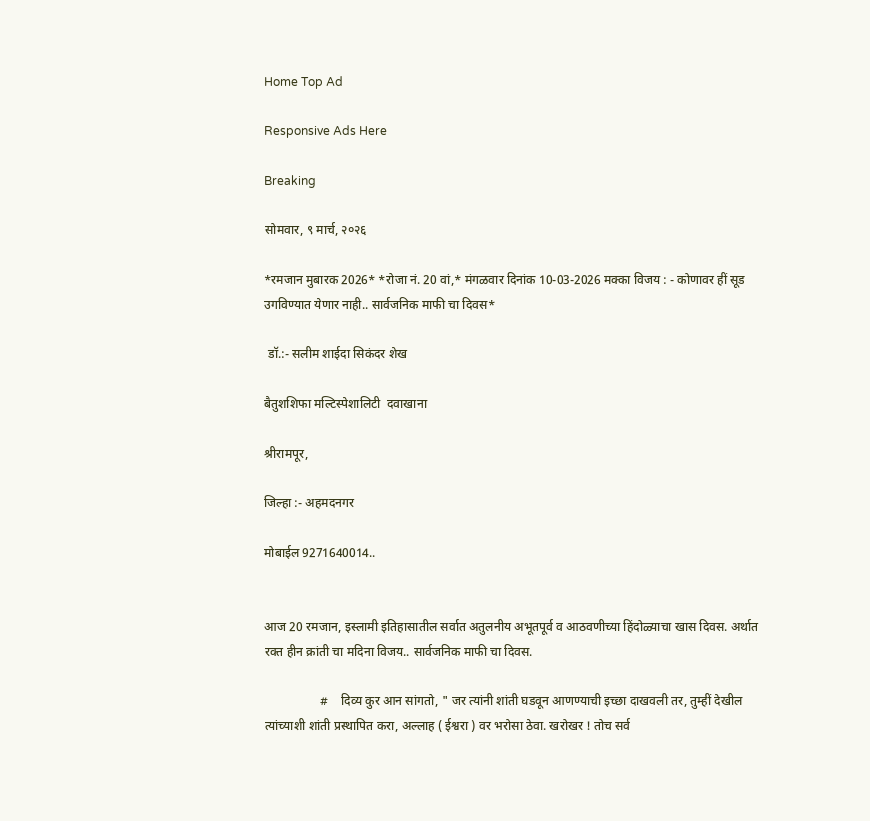Home Top Ad

Responsive Ads Here

Breaking

सोमवार, ९ मार्च, २०२६

*रमजान मुबारक 2026* *रोजा नं. 20 वां,* मंगळवार दिनांक 10-03-2026 मक्का विजय : - कोणावर हीं सूड उगविण्यात येणार नाही.. सार्वजनिक माफी चा दिवस*

 डॉ.:- सलीम शाईदा सिकंदर शेख

बैतुशशिफा मल्टिस्पेशालिटी  दवाखाना

श्रीरामपूर,

जिल्हा :- अहमदनगर

मोबाईल 9271640014..


आज 20 रमजान, इस्लामी इतिहासातील सर्वात अतुलनीय अभूतपूर्व व आठवणीच्या हिंदोळ्याचा खास दिवस. अर्थात रक्त हीन क्रांती चा मदिना विजय.. सार्वजनिक माफी चा दिवस.

                  #    दिव्य कुर आन सांगतो, " जर त्यांनी शांती घडवून आणण्याची इच्छा दाखवली तर, तुम्हीं देखील त्यांच्याशी शांती प्रस्थापित करा, अल्लाह ( ईश्वरा ) वर भरोसा ठेवा. खरोखर ! तोच सर्व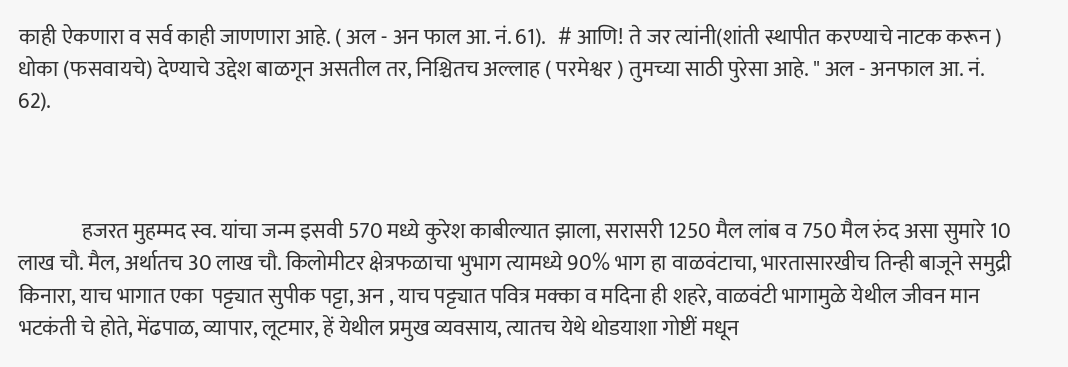काही ऐकणारा व सर्व काही जाणणारा आहे. ( अल - अन फाल आ. नं. 61).   # आणि! ते जर त्यांनी(शांती स्थापीत करण्याचे नाटक करून ) धोका (फसवायचे) देण्याचे उद्देश बाळगून असतील तर, निश्चितच अल्लाह ( परमेश्वर ) तुमच्या साठी पुरेसा आहे. " अल - अनफाल आ. नं. 62).



               हजरत मुहम्मद स्व. यांचा जन्म इसवी 570 मध्ये कुरेश काबील्यात झाला, सरासरी 1250 मैल लांब व 750 मैल रुंद असा सुमारे 10 लाख चौ. मैल, अर्थातच 30 लाख चौ. किलोमीटर क्षेत्रफळाचा भुभाग त्यामध्ये 90% भाग हा वाळवंटाचा, भारतासारखीच तिन्ही बाजूने समुद्री किनारा, याच भागात एका  पट्ट्यात सुपीक पट्टा, अन , याच पट्ट्यात पवित्र मक्का व मदिना ही शहरे, वाळवंटी भागामुळे येथील जीवन मान भटकंती चे होते, मेंढपाळ, व्यापार, लूटमार, हें येथील प्रमुख व्यवसाय, त्यातच येथे थोडयाशा गोष्टीं मधून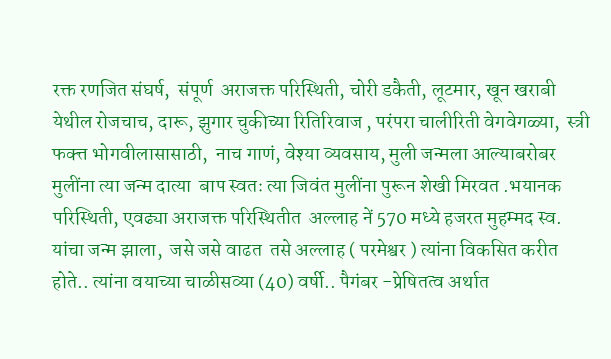रक्त रणजित संघर्ष,  संपूर्ण  अराजक्त परिस्थिती, चोरी डकैती, लूटमार, खून खराबी येथील रोजचाच, दारू, झुगार चुकीच्या रितिरिवाज , परंपरा चालीरिती वेगवेगळ्या,  स्त्री फक्त्त भोगवीलासासाठी,  नाच गाणं, वेश्या व्यवसाय, मुली जन्मला आल्याबरोबर  मुलींना त्या जन्म दात्या  बाप स्वतः त्या जिवंत मुलींना पुरून शेखी मिरवत .भयानक परिस्थिती, एवढ्या अराजक्त परिस्थितीत  अल्लाह नें 570 मध्ये हजरत मुहम्मद स्व. यांचा जन्म झाला,  जसे जसे वाढत  तसे अल्लाह ( परमेश्वर ) त्यांना विकसित करीत होते.. त्यांना वयाच्या चाळीसव्या (40) वर्षी.. पैगंबर -प्रेषितत्व अर्थात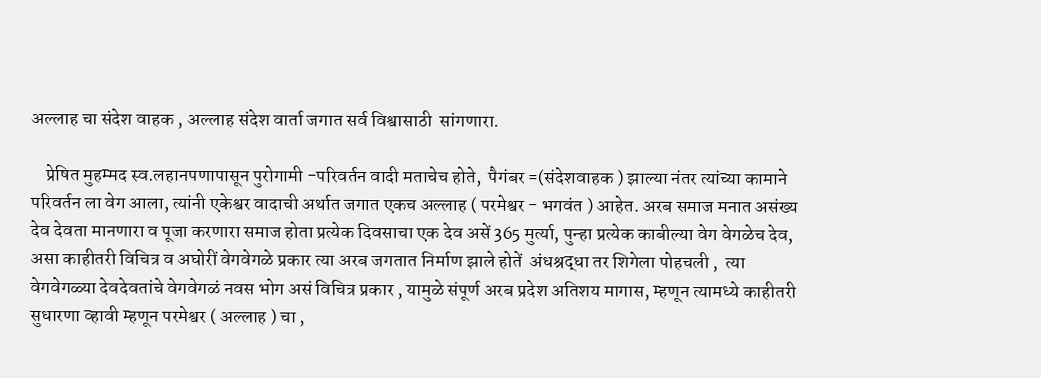अल्लाह चा संदेश वाहक , अल्लाह संदेश वार्ता जगात सर्व विश्वासाठी  सांगणारा.

    प्रेषित मुहम्मद स्व.लहानपणापासून पुरोगामी -परिवर्तन वादी मताचेच होते,  पैगंबर =(संदेशवाहक ) झाल्या नंतर त्यांच्या कामाने परिवर्तन ला वेग आला, त्यांनी एकेश्वर वादाची अर्थात जगात एकच अल्लाह ( परमेश्वर - भगवंत ) आहेत. अरब समाज मनात असंख्य देव देवता मानणारा व पूजा करणारा समाज होता प्रत्येक दिवसाचा एक देव असें 365 मुर्त्या, पुन्हा प्रत्येक काबील्या वेग वेगळेच देव,  असा काहीतरी विचित्र व अघोरीं वेगवेगळे प्रकार त्या अरब जगतात निर्माण झाले होतें  अंधश्रद्धा तर शिगेला पोहचली ,  त्या वेगवेगळ्या देवदेवतांचे वेगवेगळं नवस भोग असं विचित्र प्रकार , यामुळे संपूर्ण अरब प्रदेश अतिशय मागास, म्हणून त्यामध्ये काहीतरी सुधारणा व्हावी म्हणून परमेश्वर ( अल्लाह ) चा ,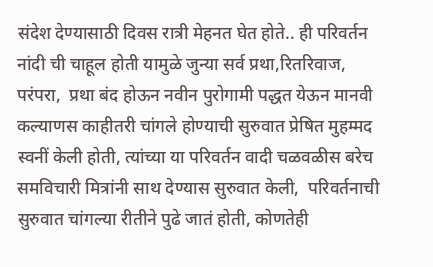संदेश देण्यासाठी दिवस रात्री मेहनत घेत होते.. ही परिवर्तन  नांदी ची चाहूल होती यामुळे जुन्या सर्व प्रथा,रितरिवाज, परंपरा,  प्रथा बंद होऊन नवीन पुरोगामी पद्धत येऊन मानवी कल्याणस काहीतरी चांगले होण्याची सुरुवात प्रेषित मुहम्मद स्वनीं केली होती, त्यांच्या या परिवर्तन वादी चळवळीस बरेच समविचारी मित्रांनी साथ देण्यास सुरुवात केली,  परिवर्तनाची सुरुवात चांगल्या रीतीने पुढे जातं होती, कोणतेही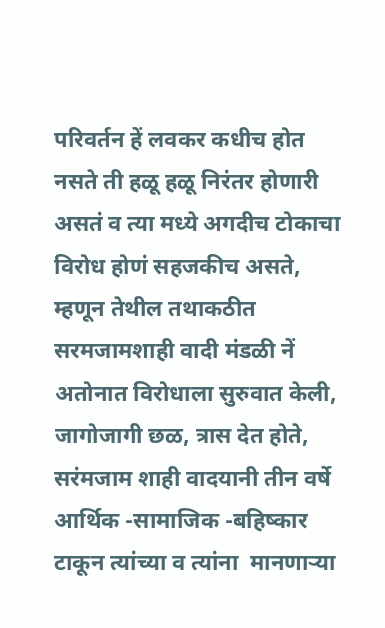परिवर्तन हें लवकर कधीच होत नसते ती हळू हळू निरंतर होणारी असतं व त्या मध्ये अगदीच टोकाचा विरोध होणं सहजकीच असते, म्हणून तेथील तथाकठीत सरमजामशाही वादी मंडळी नें अतोनात विरोधाला सुरुवात केली, जागोजागी छळ, त्रास देत होते,  सरंमजाम शाही वादयानी तीन वर्षे आर्थिक -सामाजिक -बहिष्कार टाकून त्यांच्या व त्यांना  मानणाऱ्या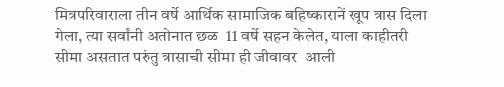मित्रपरिवाराला तीन वर्षे आर्थिक सामाजिक बहिष्कारानें खूप त्रास दिला गेला, त्या सर्वांनी अतोनात छळ  11 वर्षे सहन केलेत, याला काहीतरी सीमा असतात परुंतु त्रासाची सीमा ही जीवावर  आली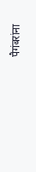पैगंबरांना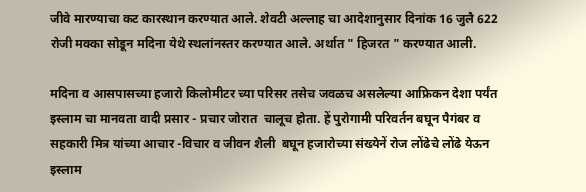जीवे मारण्याचा कट कारस्थान करण्यात आले. शेवटी अल्लाह चा आदेशानुसार दिनांक 16 जुलै 622 रोजी मक्का सोडून मदिना येथे स्थलांनस्तर करण्यात आले. अर्थात " हिजरत " करण्यात आली.

मदिना व आसपासच्या हजारो किलोमीटर च्या परिसर तसेच जवळच असलेल्या आफ्रिकन देशा पर्यंत इस्लाम चा मानवता वादी प्रसार - प्रचार जोरात  चालूच होता. हें पुरोगामी परिवर्तन बघून पैगंबर व  सहकारी मित्र यांच्या आचार -विचार व जीवन शैली  बघून हजारोच्या संख्येनें रोज लोंढेचे लोंढे येऊन इस्लाम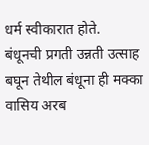धर्म स्वीकारात होते.  बंधूनची प्रगती उन्नती उत्साह बघून तेथील बंधूना ही मक्का वासिय अरब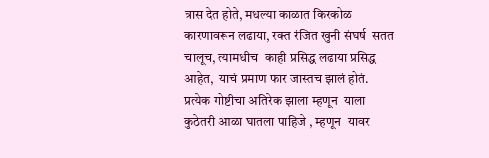त्रास देत होते, मधल्या काळात किरकोळ कारणावरून लढाया, रक्त रंजित खुनी संघर्ष  सतत चालूच, त्यामधीच  काही प्रसिद्ध लढाया प्रसिद्ध  आहेत,  याचं प्रमाण फार जास्तच झालं होतं.  प्रत्येक गोष्टीचा अतिरेक झाला म्हणून  याला कुठेतरी आळा घातला पाहिजे , म्हणून  यावर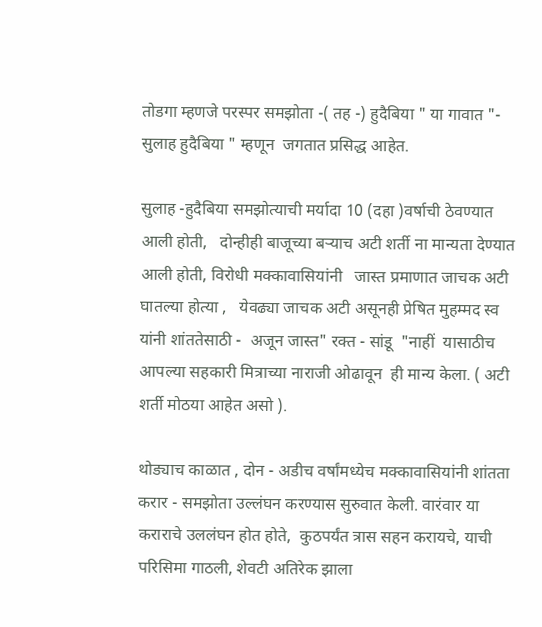तोडगा म्हणजे परस्पर समझोता -( तह -) हुदैबिया " या गावात "- सुलाह हुदैबिया " म्हणून  जगतात प्रसिद्ध आहेत.

सुलाह -हुदैबिया समझोत्याची मर्यादा 10 (दहा )वर्षाची ठेवण्यात आली होती,   दोन्हीही बाजूच्या बऱ्याच अटी शर्ती ना मान्यता देण्यात आली होती, विरोधी मक्कावासियांनी   जास्त प्रमाणात जाचक अटी घातल्या होत्या ,   येवढ्या जाचक अटी असूनही प्रेषित मुहम्मद स्व यांनी शांततेसाठी -  अजून जास्त" रक्त - सांडू  "नाहीं  यासाठीच आपल्या सहकारी मित्राच्या नाराजी ओढावून  ही मान्य केला. ( अटी शर्ती मोठया आहेत असो ).

थोड्याच काळात , दोन - अडीच वर्षांमध्येच मक्कावासियांनी शांतता करार - समझोता उल्लंघन करण्यास सुरुवात केली. वारंवार या कराराचे उललंघन होत होते,  कुठपर्यंत त्रास सहन करायचे, याची परिसिमा गाठली, शेवटी अतिरेक झाला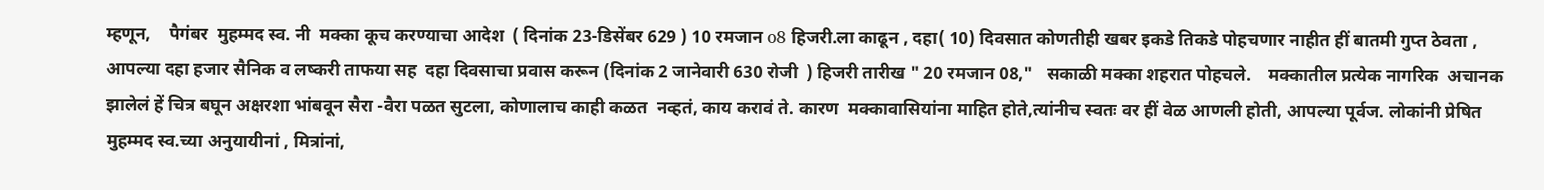म्हणून,    पैगंबर  मुहम्मद स्व. नी  मक्का कूच करण्याचा आदेश  ( दिनांक 23-डिसेंबर 629 ) 10 रमजान o8 हिजरी.ला काढून , दहा( 10) दिवसात कोणतीही खबर इकडे तिकडे पोहचणार नाहीत हीं बातमी गुप्त ठेवता , आपल्या दहा हजार सैनिक व लष्करी ताफया सह  दहा दिवसाचा प्रवास करून (दिनांक 2 जानेवारी 630 रोजी  ) हिजरी तारीख " 20 रमजान 08,"   सकाळी मक्का शहरात पोहचले.    मक्कातील प्रत्येक नागरिक  अचानक झालेलं हें चित्र बघून अक्षरशा भांबवून सैरा -वैरा पळत सुटला, कोणालाच काही कळत  नव्हतं, काय करावं ते. कारण  मक्कावासियांना माहित होते,त्यांनीच स्वतः वर हीं वेळ आणली होती, आपल्या पूर्वज. लोकांनी प्रेषित मुहम्मद स्व.च्या अनुयायीनां , मित्रांनां,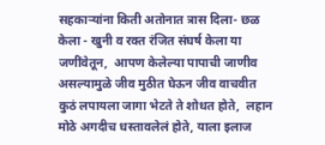सहकाऱ्यांना किती अतोनात त्रास दिला- छळ केला - खुनी व रक्त रंजित संघर्ष केला या जणींवेतून,  आपण केलेल्या पापाची जाणीव असल्यामुळे जीव मुठीत घेऊन जीव वाचवीत  कुठं लपायला जागा भेटते ते शोधत होते,  लहान मोठे अगदीच धस्तावलेलं होते, याला इलाज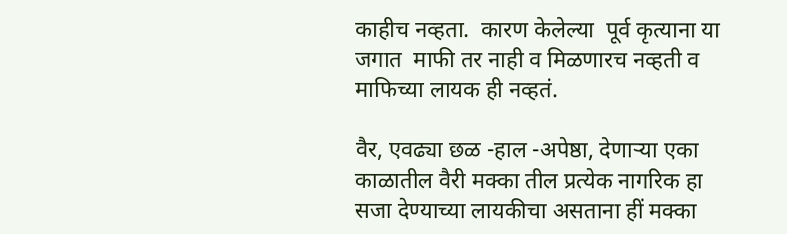काहीच नव्हता.  कारण केलेल्या  पूर्व कृत्याना या जगात  माफी तर नाही व मिळणारच नव्हती व माफिच्या लायक ही नव्हतं.

वैर, एवढ्या छळ -हाल -अपेष्ठा, देणाऱ्या एका काळातील वैरी मक्का तील प्रत्येक नागरिक हा सजा देण्याच्या लायकीचा असताना हीं मक्का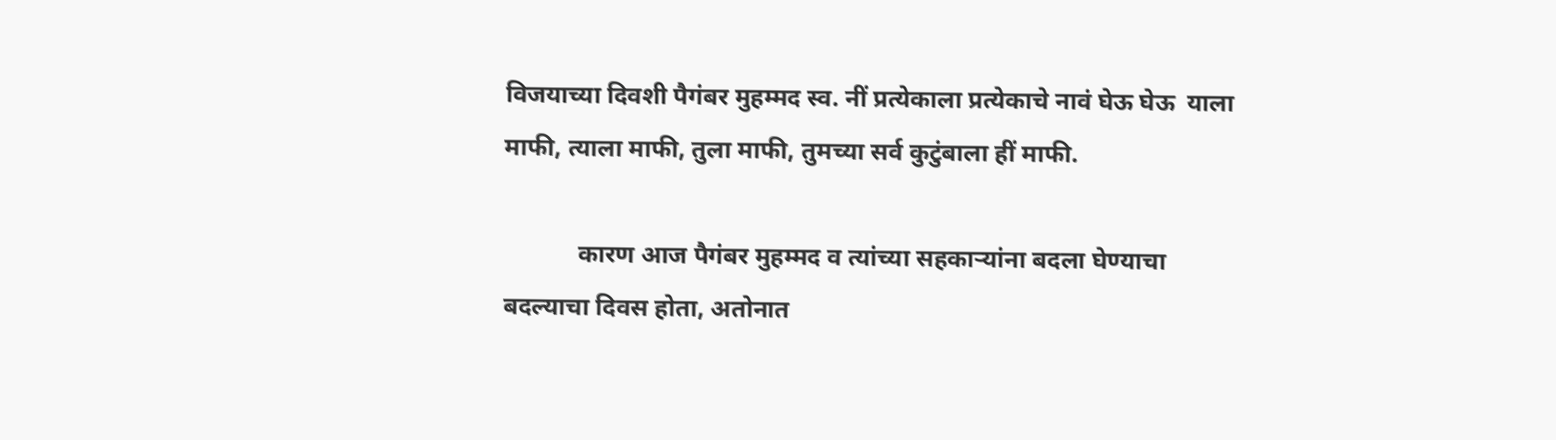विजयाच्या दिवशी पैगंबर मुहम्मद स्व. नीं प्रत्येकाला प्रत्येकाचे नावं घेऊ घेऊ  याला माफी, त्याला माफी, तुला माफी, तुमच्या सर्व कुटुंबाला हीं माफी.

            कारण आज पैगंबर मुहम्मद व त्यांच्या सहकाऱ्यांना बदला घेण्याचा बदल्याचा दिवस होता, अतोनात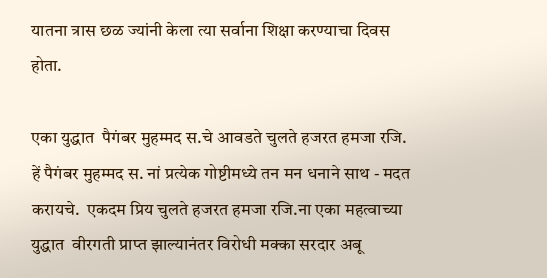यातना त्रास छळ ज्यांनी केला त्या सर्वाना शिक्षा करण्याचा दिवस होता.

एका युद्धात  पैगंबर मुहम्मद स.चे आवडते चुलते हजरत हमजा रजि. हें पैगंबर मुहम्मद स. नां प्रत्येक गोष्टीमध्ये तन मन धनाने साथ - मदत करायचे.  एकदम प्रिय चुलते हजरत हमजा रजि.ना एका महत्वाच्या युद्धात  वीरगती प्राप्त झाल्यानंतर विरोधी मक्का सरदार अबू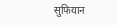सुफियान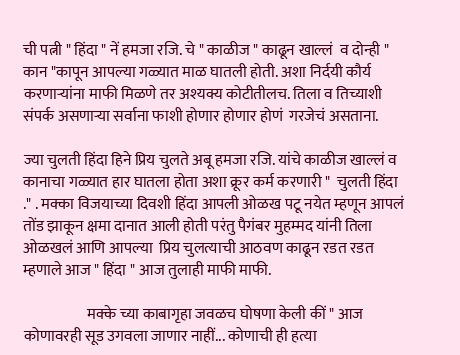ची पत्नी " हिंदा " नें हमजा रजि. चे " काळीज " काढून खाल्लं  व दोन्ही " कान "कापून आपल्या गळ्यात माळ घातली होती. अशा निर्दयी कौर्य करणाऱ्यांना माफी मिळणे तर अश्यक्य कोटीतीलच. तिला व तिच्याशी संपर्क असणाऱ्या सर्वाना फाशी होणार होणार होणं  गरजेचं असताना.

ज्या चुलती हिंदा हिने प्रिय चुलते अबू हमजा रजि. यांचे काळीज खाल्लं व कानाचा गळ्यात हार घातला होता अशा क्रूर कर्म करणारी "  चुलती हिंदा ." . मक्का विजयाच्या दिवशी हिंदा आपली ओळख पटू नयेत म्हणून आपलं तोंड झाकून क्षमा दानात आली होती परंतु पैगंबर मुहम्मद यांनी तिला ओळखलं आणि आपल्या  प्रिय चुलत्याची आठवण काढून रडत रडत म्हणाले आज " हिंदा " आज तुलाही माफी माफी.

                     मक्के च्या काबागृहा जवळच घोषणा केली कीं " आज कोणावरही सूड उगवला जाणार नाहीं... कोणाची ही हत्या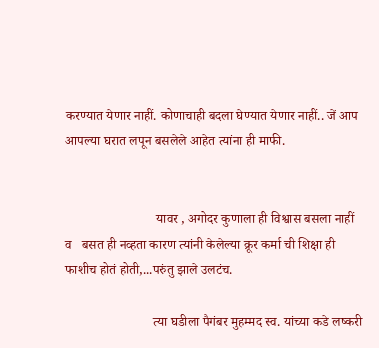करण्यात येणार नाहीं. कोणाचाही बदला घेण्यात येणार नाहीं.. जें आप आपल्या घरात लपून बसलेले आहेत त्यांना ही माफी.


                           यावर , अगोदर कुणाला ही विश्वास बसला नाहीं    व   बसत ही नव्हता कारण त्यांनी केलेल्या क्रूर कर्मा ची शिक्षा ही फाशीच होतं होती,...परुंतु झाले उलटंच.

                          त्या घडीला पैगंबर मुहम्मद स्व. यांच्या कडे लष्करी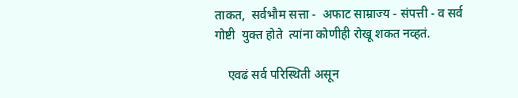ताकत,  सर्वभौम सत्ता -  अफाट साम्राज्य - संपत्ती - व सर्व गोष्टी  युक्त होते  त्यांना कोणीही रोखू शकत नव्हतं.

    एवढं सर्व परिस्थिती असून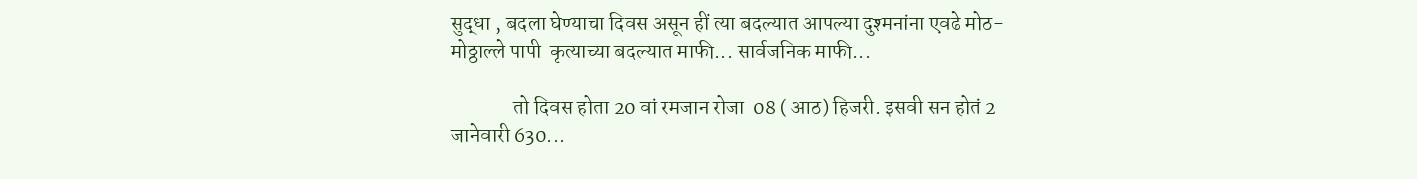सुद्धा , बदला घेण्याचा दिवस असून हीं त्या बदल्यात आपल्या दुश्मनांना एवढे मोठ- मोठ्ठाल्ले पापी  कृत्याच्या बदल्यात माफी... सार्वजनिक माफी...

               तो दिवस होता 20 वां रमजान रोजा  08 ( आठ) हिजरी. इसवी सन होतं 2 जानेवारी 630...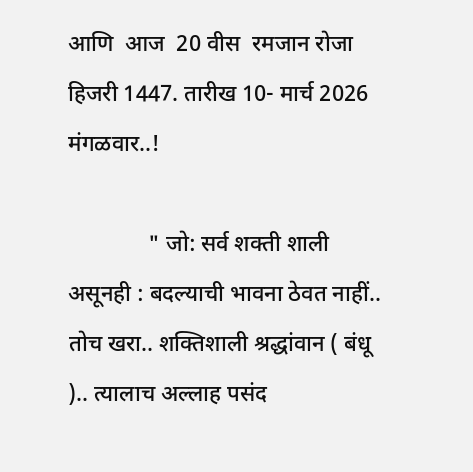आणि  आज  20 वीस  रमजान रोजा हिजरी 1447. तारीख 10- मार्च 2026 मंगळवार..!

              " जो: सर्व शक्ती शाली असूनही : बदल्याची भावना ठेवत नाहीं.. तोच खरा.. शक्तिशाली श्रद्धांवान ( बंधू ).. त्यालाच अल्लाह पसंद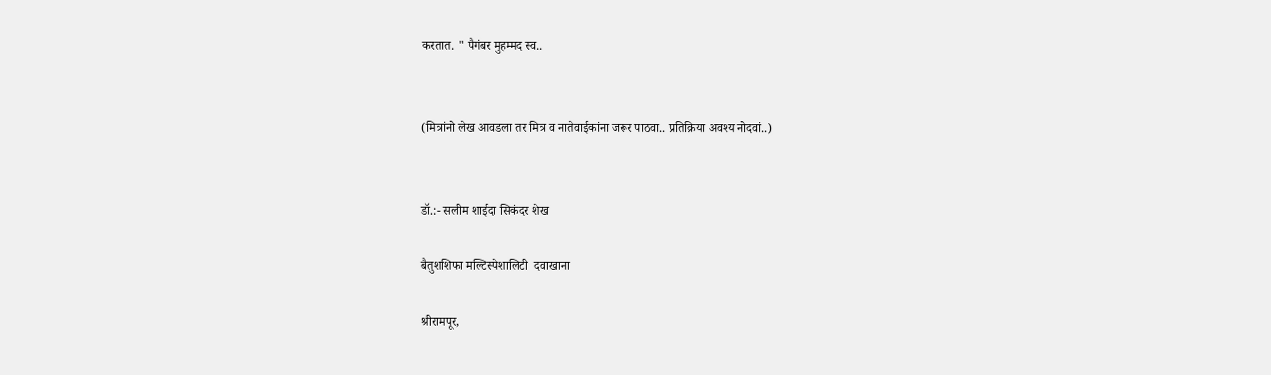करतात. " पैगंबर मुहम्मद स्व..


(मित्रांनो लेख आवडला तर मित्र व नातेवाईकांना जरूर पाठवा.. प्रतिक्रिया अवश्य नोदवां..)


डॉ.:- सलीम शाईदा सिकंदर शेख

बैतुशशिफा मल्टिस्पेशालिटी  दवाखाना

श्रीरामपूर,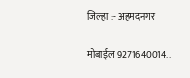जिल्हा :- अहमदनगर

मोबाईल 9271640014..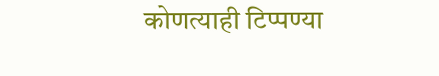कोणत्याही टिप्पण्‍या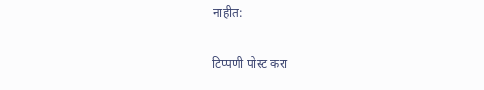नाहीत:

टिप्पणी पोस्ट करा